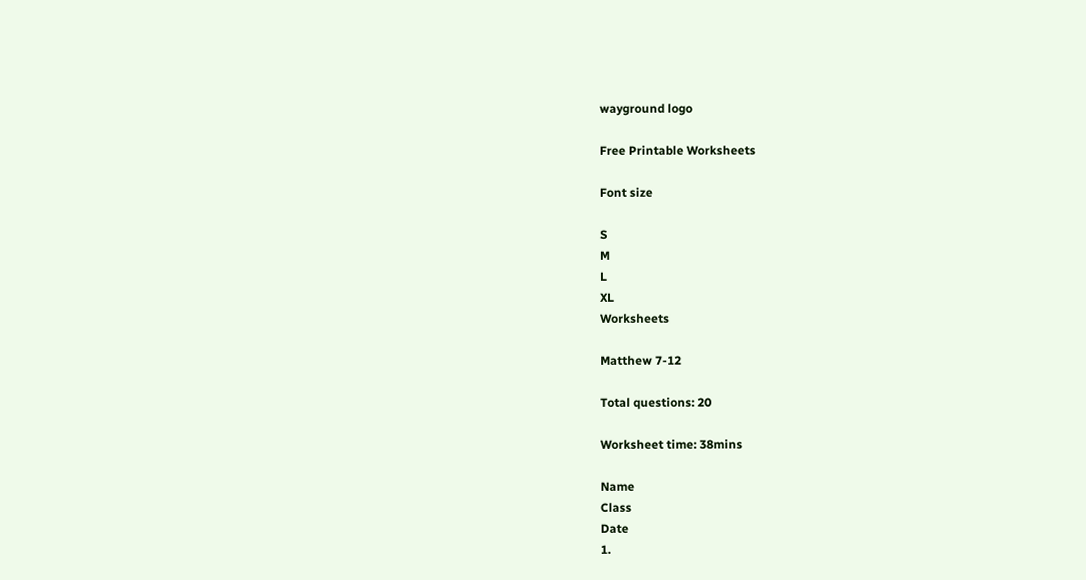wayground logo

Free Printable Worksheets

Font size

S
M
L
XL
Worksheets

Matthew 7-12

Total questions: 20

Worksheet time: 38mins

Name
Class
Date
1.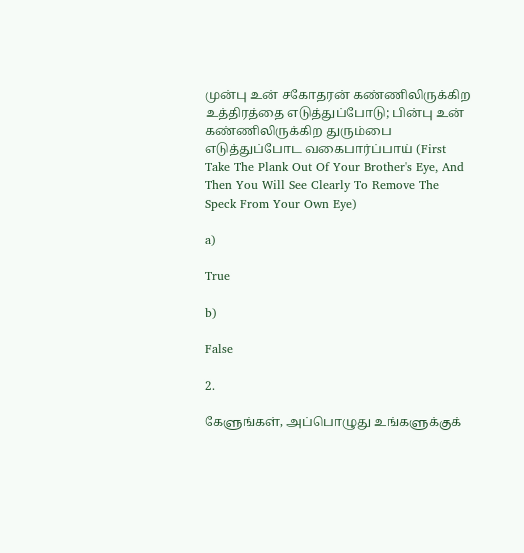முன்பு உன் சகோதரன் கண்ணிலிருக்கிற உத்திரத்தை எடுத்துப்போடு; பின்பு உன் கண்ணிலிருக்கிற துரும்பை எடுத்துப்போட வகைபார்ப்பாய் (First Take The Plank Out Of Your Brother's Eye, And Then You Will See Clearly To Remove The Speck From Your Own Eye)

a)

True

b)

False

2.

கேளுங்கள், அப்பொழுது உங்களுக்குக்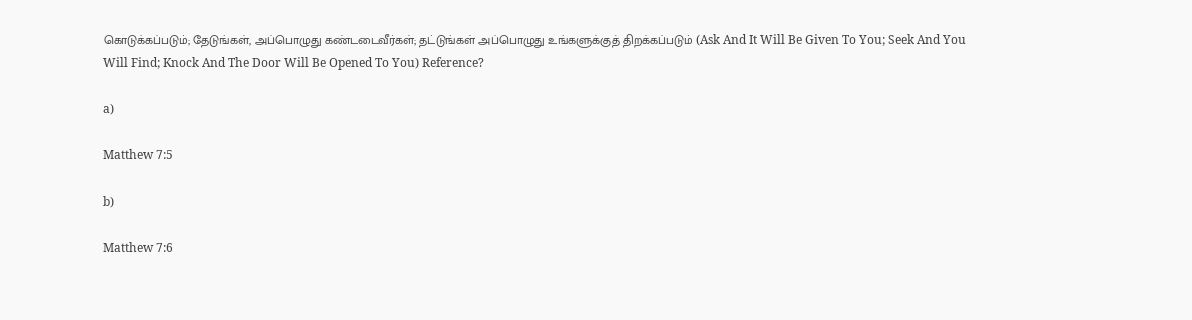கொடுக்கப்படும்; தேடுங்கள், அப்பொழுது கண்டடைவீர்கள்; தட்டுங்கள் அப்பொழுது உங்களுக்குத் திறக்கப்படும் (Ask And It Will Be Given To You; Seek And You Will Find; Knock And The Door Will Be Opened To You) Reference?

a)

Matthew 7:5

b)

Matthew 7:6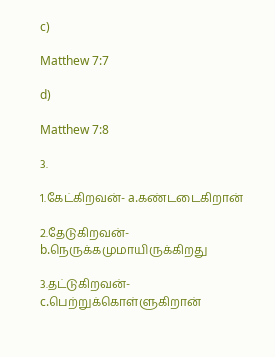c)

Matthew 7:7

d)

Matthew 7:8

3.

1.கேட்கிறவன்- a.கண்டடைகிறான்

2.தேடுகிறவன்- b.நெருக்கமுமாயிருக்கிறது

3.தட்டுகிறவன்- c.பெற்றுக்கொள்ளுகிறான்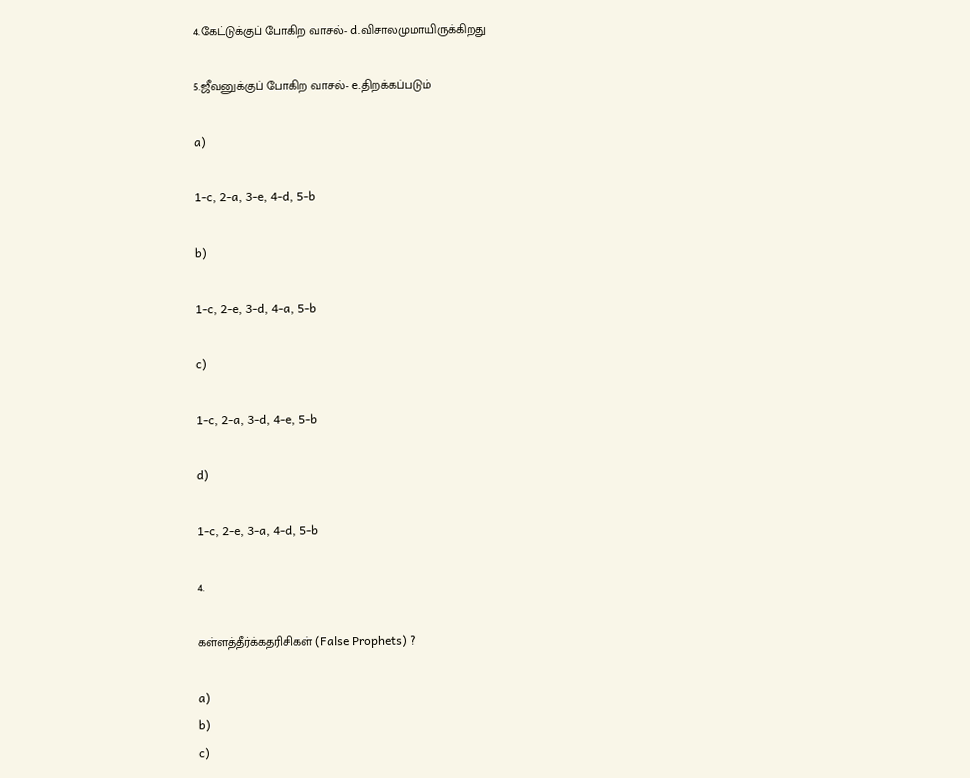4.கேட்டுக்குப் போகிற வாசல்- d.விசாலமுமாயிருக்கிறது

5.ஜீவனுக்குப் போகிற வாசல்- e.திறக்கப்படும்

a)

1-c, 2-a, 3-e, 4-d, 5-b

b)

1-c, 2-e, 3-d, 4-a, 5-b

c)

1-c, 2-a, 3-d, 4-e, 5-b

d)

1-c, 2-e, 3-a, 4-d, 5-b

4.

கள்ளத்தீர்க்கதரிசிகள் (False Prophets) ?

a)
b)
c)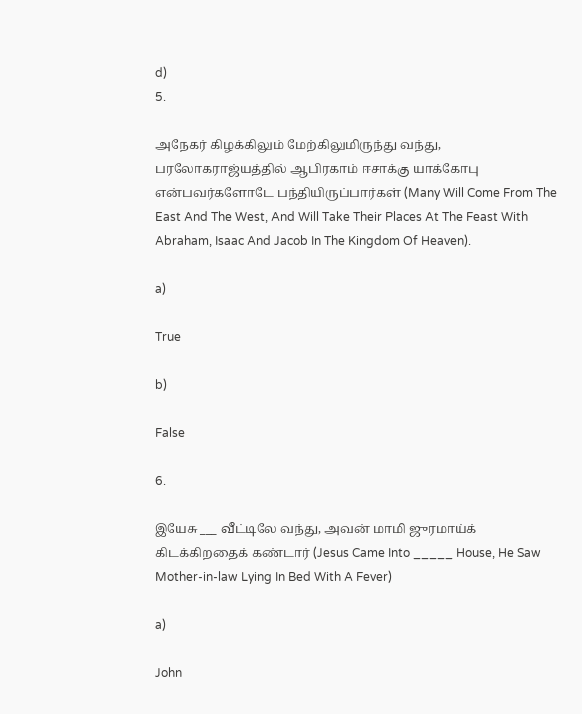d)
5.

அநேகர் கிழக்கிலும் மேற்கிலுமிருந்து வந்து, பரலோகராஜ்யத்தில் ஆபிரகாம் ஈசாக்கு யாக்கோபு என்பவர்களோடே பந்தியிருப்பார்கள் (Many Will Come From The East And The West, And Will Take Their Places At The Feast With Abraham, Isaac And Jacob In The Kingdom Of Heaven).

a)

True

b)

False

6.

இயேசு ___ வீட்டிலே வந்து, அவன் மாமி ஜுரமாய்க் கிடக்கிறதைக் கண்டார் (Jesus Came Into _____ House, He Saw Mother-in-law Lying In Bed With A Fever)

a)

John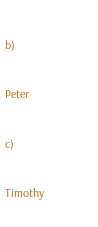b)

Peter

c)

Timothy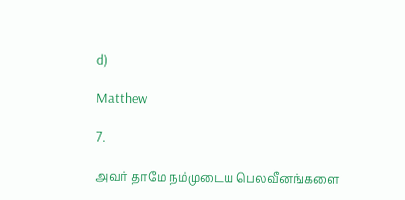d)

Matthew

7.

அவர் தாமே நம்முடைய பெலவீனங்களை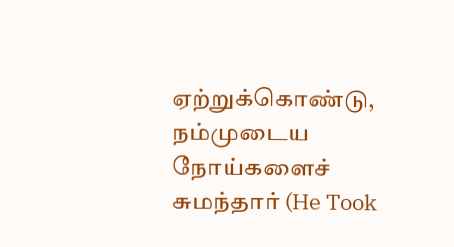ஏற்றுக்கொண்டு, நம்முடைய நோய்களைச் சுமந்தார் (He Took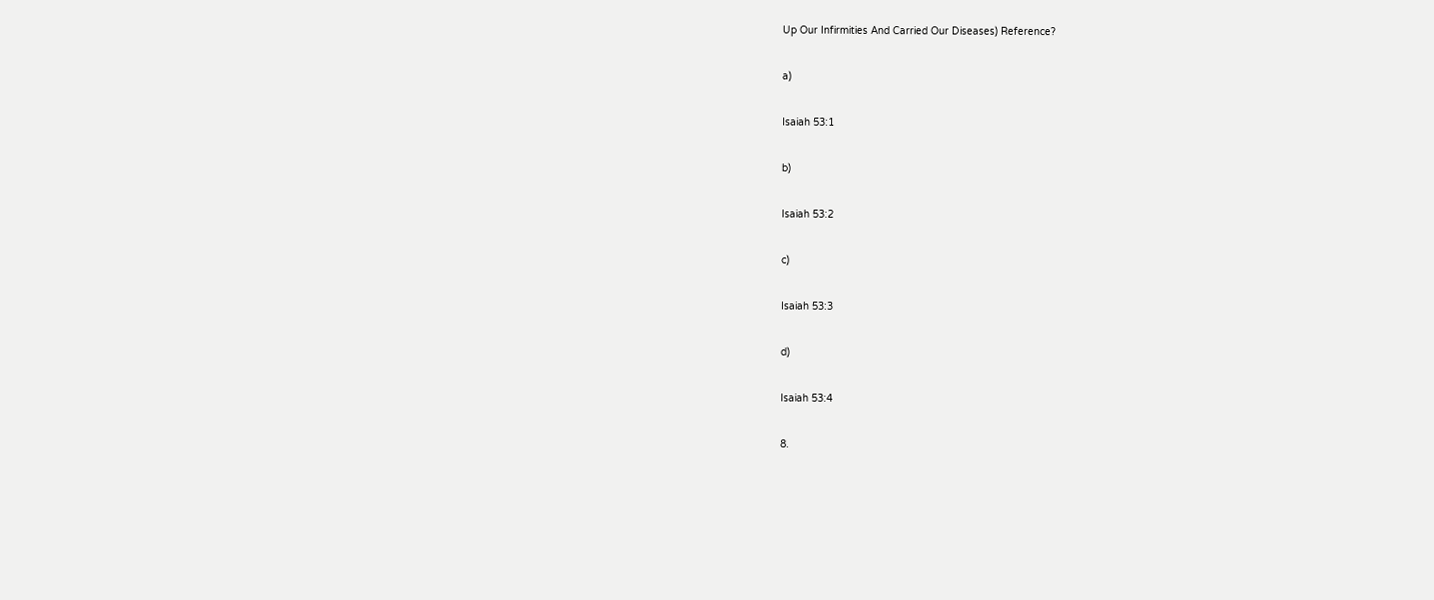Up Our Infirmities And Carried Our Diseases) Reference?

a)

Isaiah 53:1

b)

Isaiah 53:2

c)

Isaiah 53:3

d)

Isaiah 53:4

8.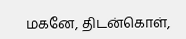மகனே, திடன்கொள்,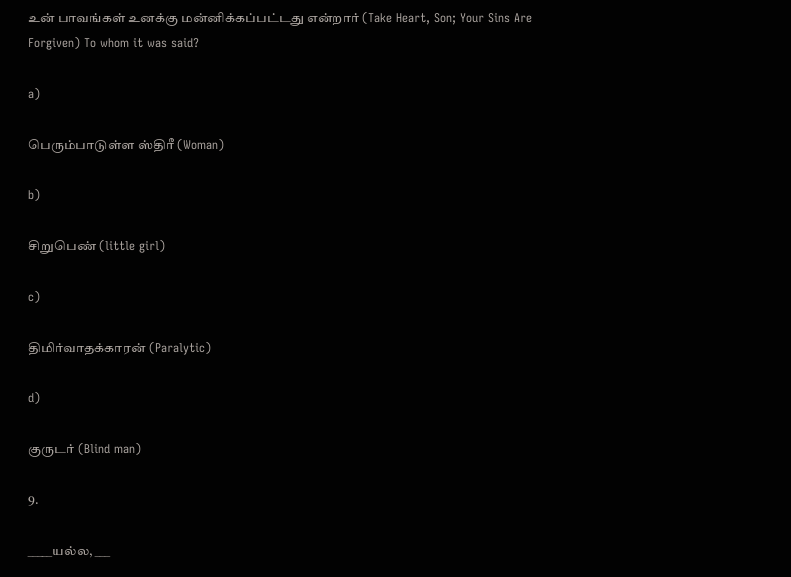உன் பாவங்கள் உனக்கு மன்னிக்கப்பட்டது என்றார் (Take Heart, Son; Your Sins Are Forgiven) To whom it was said?

a)

பெரும்பாடுள்ள ஸ்திரீ (Woman)

b)

சிறுபெண் (little girl)

c)

திமிர்வாதக்காரன் (Paralytic)

d)

குருடர் (Blind man)

9.

_____யல்ல, ___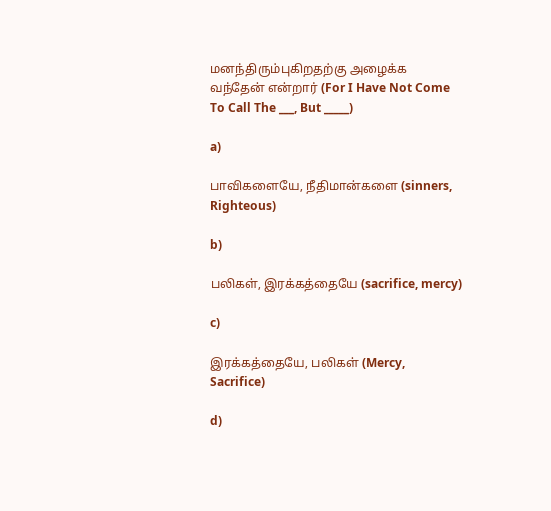மனந்திரும்புகிறதற்கு அழைக்க வந்தேன் என்றார் (For I Have Not Come To Call The ___, But _____)

a)

பாவிகளையே, நீதிமான்களை (sinners, Righteous)

b)

பலிகள், இரக்கத்தையே (sacrifice, mercy)

c)

இரக்கத்தையே, பலிகள் (Mercy, Sacrifice)

d)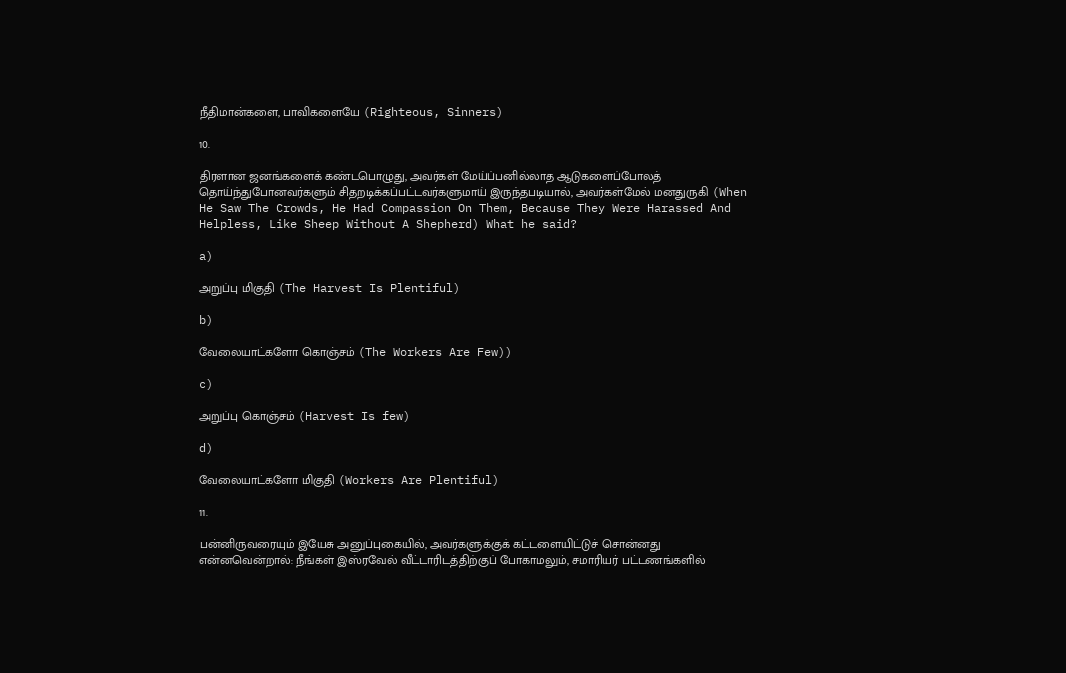நீதிமான்களை, பாவிகளையே (Righteous, Sinners)

10.

திரளான ஜனங்களைக் கண்டபொழுது, அவர்கள் மேய்ப்பனில்லாத ஆடுகளைப்போலத் தொய்ந்துபோனவர்களும் சிதறடிக்கப்பட்டவர்களுமாய் இருந்தபடியால், அவர்கள்மேல் மனதுருகி (When He Saw The Crowds, He Had Compassion On Them, Because They Were Harassed And Helpless, Like Sheep Without A Shepherd) What he said?

a)

அறுப்பு மிகுதி (The Harvest Is Plentiful)

b)

வேலையாட்களோ கொஞ்சம் (The Workers Are Few))

c)

அறுப்பு கொஞ்சம் (Harvest Is few)

d)

வேலையாட்களோ மிகுதி (Workers Are Plentiful)

11.

பன்னிருவரையும் இயேசு அனுப்புகையில், அவர்களுக்குக் கட்டளையிட்டுச் சொன்னது என்னவென்றால்: நீங்கள் இஸ்ரவேல் வீட்டாரிடத்திற்குப் போகாமலும், சமாரியர் பட்டணங்களில்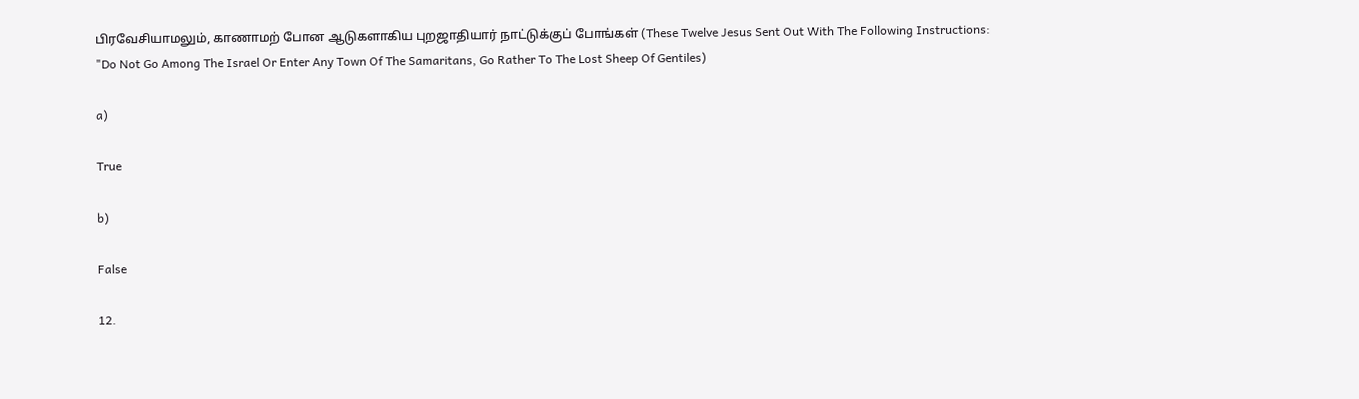பிரவேசியாமலும், காணாமற் போன ஆடுகளாகிய புறஜாதியார் நாட்டுக்குப் போங்கள் (These Twelve Jesus Sent Out With The Following Instructions: "Do Not Go Among The Israel Or Enter Any Town Of The Samaritans, Go Rather To The Lost Sheep Of Gentiles)

a)

True

b)

False

12.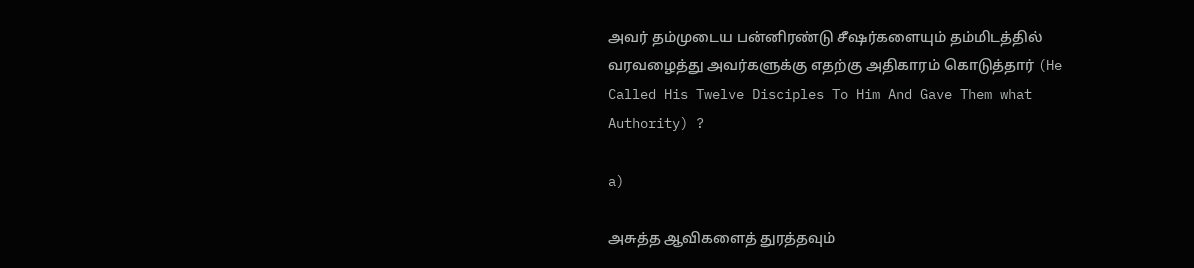அவர் தம்முடைய பன்னிரண்டு சீஷர்களையும் தம்மிடத்தில் வரவழைத்து அவர்களுக்கு எதற்கு அதிகாரம் கொடுத்தார் (He Called His Twelve Disciples To Him And Gave Them what Authority) ?

a)

அசுத்த ஆவிகளைத் துரத்தவும்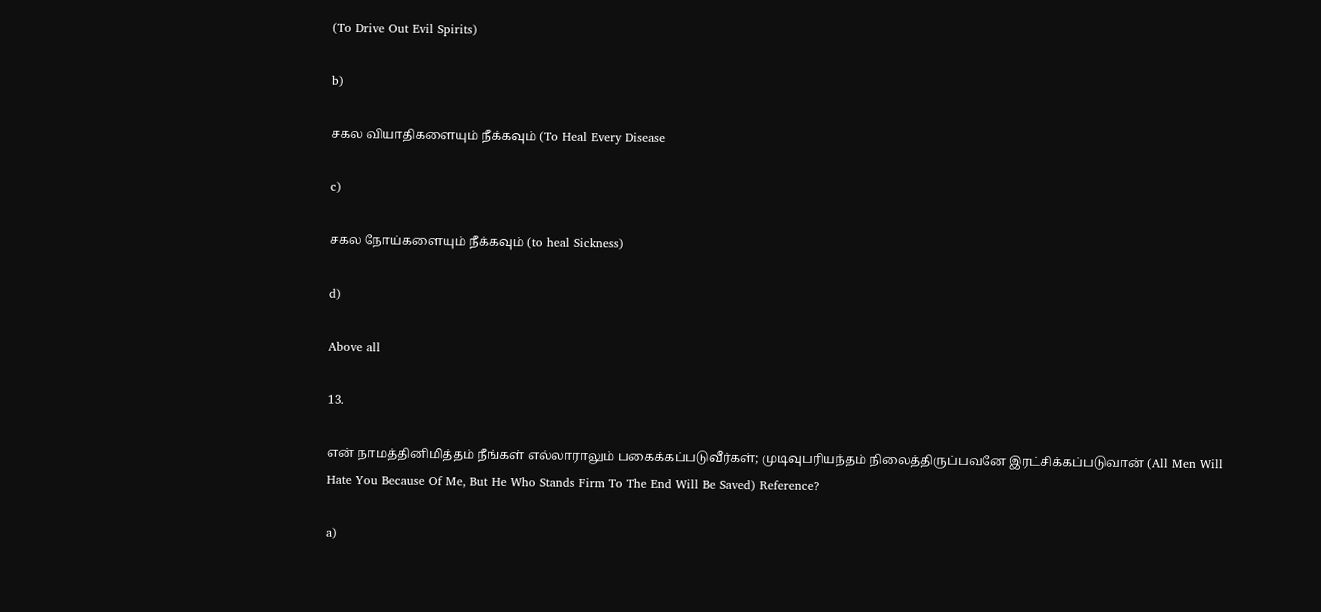(To Drive Out Evil Spirits)

b)

சகல வியாதிகளையும் நீக்கவும் (To Heal Every Disease

c)

சகல நோய்களையும் நீக்கவும் (to heal Sickness)

d)

Above all

13.

என் நாமத்தினிமித்தம் நீங்கள் எல்லாராலும் பகைக்கப்படுவீர்கள்; முடிவுபரியந்தம் நிலைத்திருப்பவனே இரட்சிக்கப்படுவான் (All Men Will Hate You Because Of Me, But He Who Stands Firm To The End Will Be Saved) Reference?

a)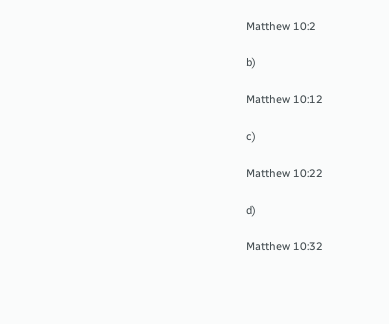Matthew 10:2

b)

Matthew 10:12

c)

Matthew 10:22

d)

Matthew 10:32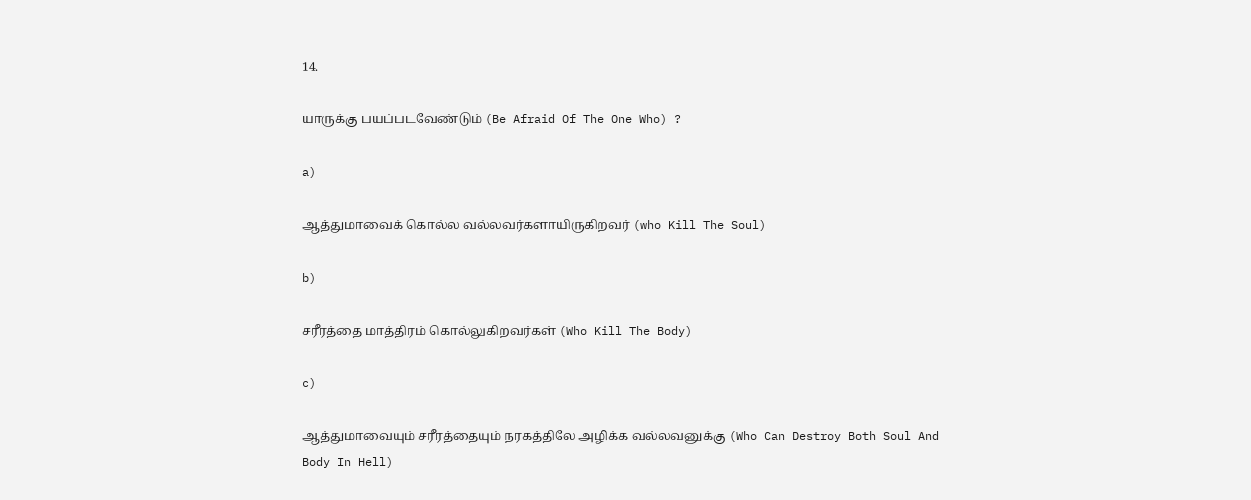14.

யாருக்கு பயப்படவேண்டும் (Be Afraid Of The One Who) ?

a)

ஆத்துமாவைக் கொல்ல வல்லவர்களாயிருகிறவர் (who Kill The Soul)

b)

சரீரத்தை மாத்திரம் கொல்லுகிறவர்கள் (Who Kill The Body)

c)

ஆத்துமாவையும் சரீரத்தையும் நரகத்திலே அழிக்க வல்லவனுக்கு (Who Can Destroy Both Soul And Body In Hell)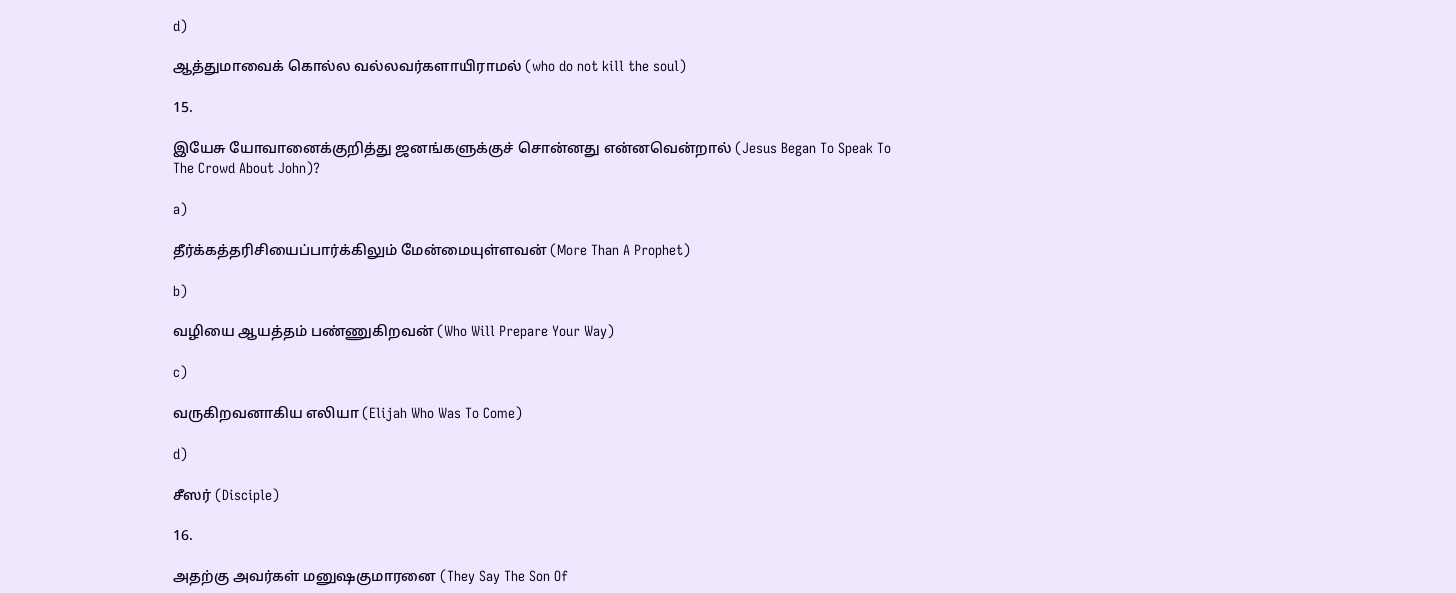d)

ஆத்துமாவைக் கொல்ல வல்லவர்களாயிராமல் (who do not kill the soul)

15.

இயேசு யோவானைக்குறித்து ஜனங்களுக்குச் சொன்னது என்னவென்றால் (Jesus Began To Speak To The Crowd About John)?

a)

தீர்க்கத்தரிசியைப்பார்க்கிலும் மேன்மையுள்ளவன் (More Than A Prophet)

b)

வழியை ஆயத்தம் பண்ணுகிறவன் (Who Will Prepare Your Way)

c)

வருகிறவனாகிய எலியா (Elijah Who Was To Come)

d)

சீஸர் (Disciple)

16.

அதற்கு அவர்கள் மனுஷகுமாரனை (They Say The Son Of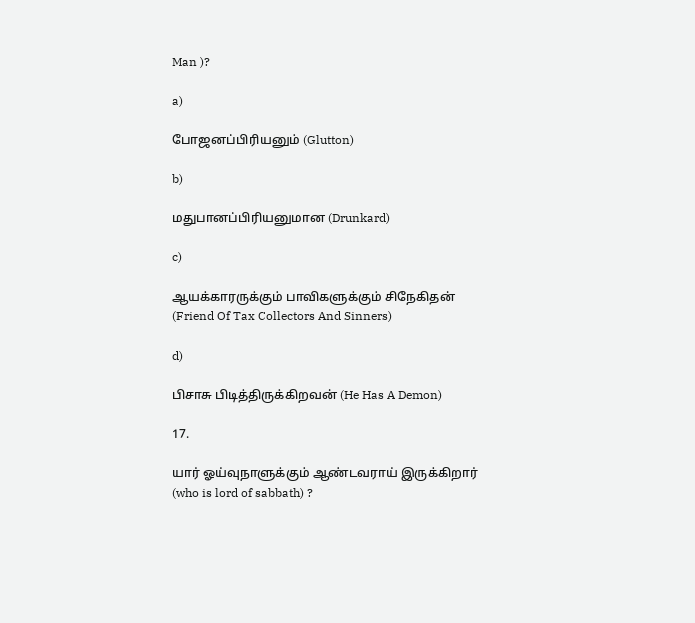Man )?

a)

போஜனப்பிரியனும் (Glutton)

b)

மதுபானப்பிரியனுமான (Drunkard)

c)

ஆயக்காரருக்கும் பாவிகளுக்கும் சிநேகிதன் (Friend Of Tax Collectors And Sinners)

d)

பிசாசு பிடித்திருக்கிறவன் (He Has A Demon)

17.

யார் ஓய்வுநாளுக்கும் ஆண்டவராய் இருக்கிறார் (who is lord of sabbath) ?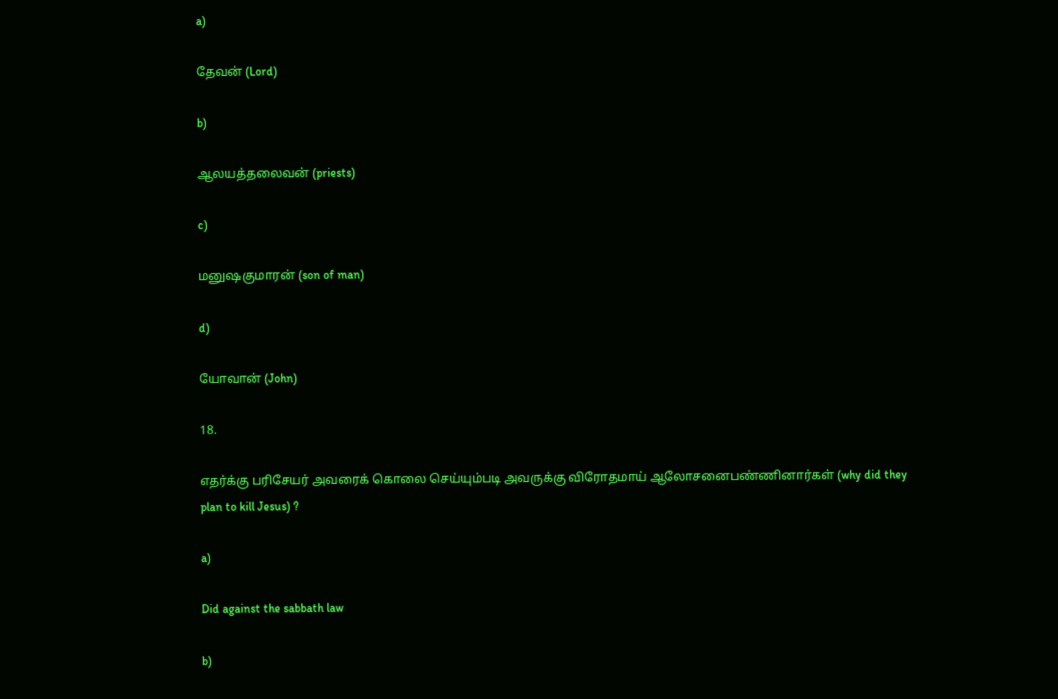a)

தேவன் (Lord)

b)

ஆலயத்தலைவன் (priests)

c)

மனுஷகுமாரன் (son of man)

d)

யோவான் (John)

18.

எதர்க்கு பரிசேயர் அவரைக் கொலை செய்யும்படி அவருக்கு விரோதமாய் ஆலோசனைபண்ணினார்கள் (why did they plan to kill Jesus) ?

a)

Did against the sabbath law

b)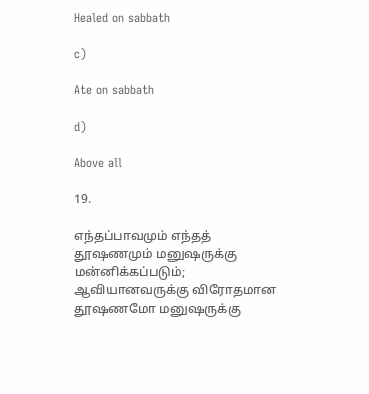Healed on sabbath

c)

Ate on sabbath

d)

Above all

19.

எந்தப்பாவமும் எந்தத் தூஷணமும் மனுஷருக்கு மன்னிக்கப்படும்; ஆவியானவருக்கு விரோதமான தூஷணமோ மனுஷருக்கு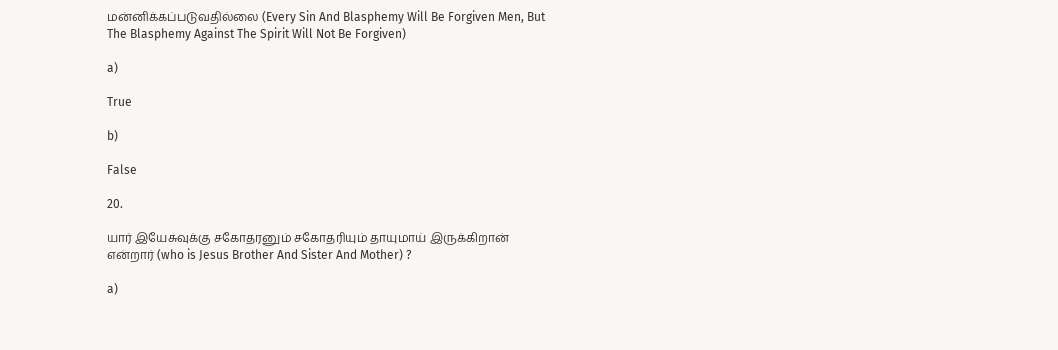மன்னிக்கப்படுவதில்லை (Every Sin And Blasphemy Will Be Forgiven Men, But The Blasphemy Against The Spirit Will Not Be Forgiven)

a)

True

b)

False

20.

யார் இயேசுவுக்கு சகோதரனும் சகோதரியும் தாயுமாய் இருக்கிறான் என்றார் (who is Jesus Brother And Sister And Mother) ?

a)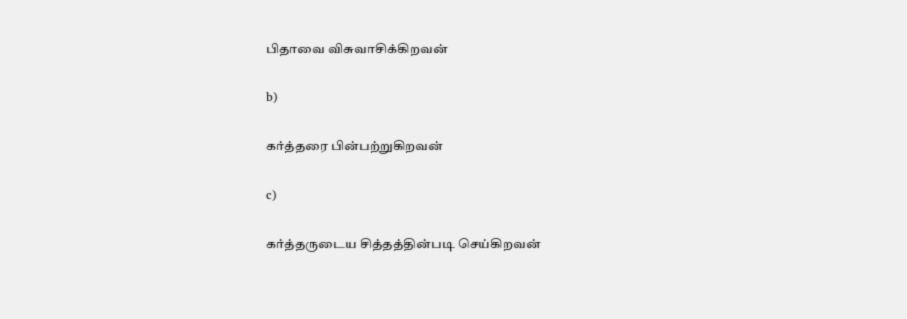பிதாவை விசுவாசிக்கிறவன்

b)

கர்த்தரை பின்பற்றுகிறவன்

c)

கர்த்தருடைய சித்தத்தின்படி செய்கிறவன்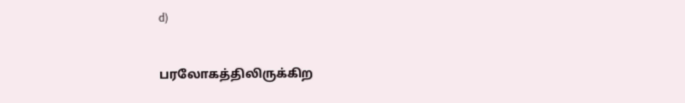d)

பரலோகத்திலிருக்கிற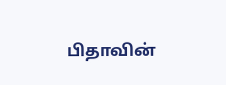பிதாவின்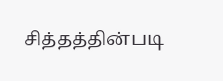சித்தத்தின்படி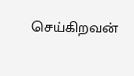செய்கிறவன்